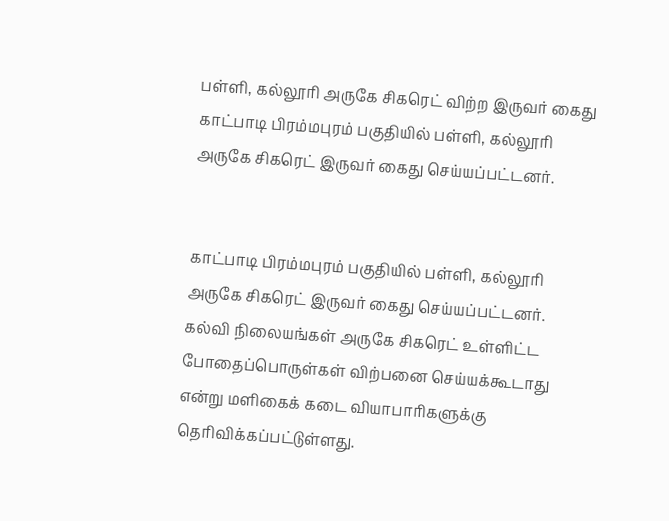பள்ளி, கல்லூரி அருகே சிகரெட் விற்ற இருவர் கைது
காட்பாடி பிரம்மபுரம் பகுதியில் பள்ளி, கல்லூரி அருகே சிகரெட் இருவர் கைது செய்யப்பட்டனர்.


காட்பாடி பிரம்மபுரம் பகுதியில் பள்ளி, கல்லூரி அருகே சிகரெட் இருவர் கைது செய்யப்பட்டனர்.
கல்வி நிலையங்கள் அருகே சிகரெட் உள்ளிட்ட போதைப்பொருள்கள் விற்பனை செய்யக்கூடாது என்று மளிகைக் கடை வியாபாரிகளுக்கு தெரிவிக்கப்பட்டுள்ளது.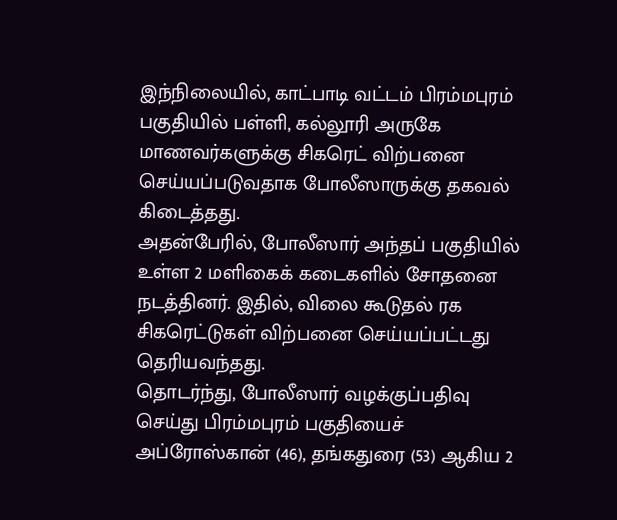இந்நிலையில், காட்பாடி வட்டம் பிரம்மபுரம் பகுதியில் பள்ளி, கல்லூரி அருகே மாணவர்களுக்கு சிகரெட் விற்பனை செய்யப்படுவதாக போலீஸாருக்கு தகவல் கிடைத்தது.
அதன்பேரில், போலீஸார் அந்தப் பகுதியில் உள்ள 2 மளிகைக் கடைகளில் சோதனை நடத்தினர். இதில், விலை கூடுதல் ரக சிகரெட்டுகள் விற்பனை செய்யப்பட்டது தெரியவந்தது.
தொடர்ந்து, போலீஸார் வழக்குப்பதிவு செய்து பிரம்மபுரம் பகுதியைச் அப்ரோஸ்கான் (46), தங்கதுரை (53) ஆகிய 2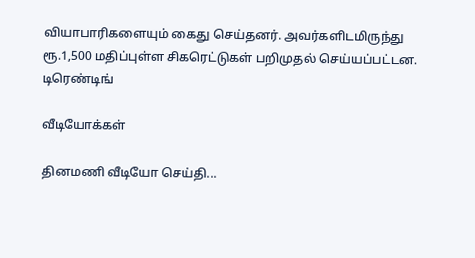வியாபாரிகளையும் கைது செய்தனர். அவர்களிடமிருந்து ரூ.1,500 மதிப்புள்ள சிகரெட்டுகள் பறிமுதல் செய்யப்பட்டன.
டிரெண்டிங்

வீடியோக்கள்

தினமணி வீடியோ செய்தி...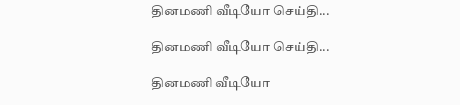தினமணி வீடியோ செய்தி...

தினமணி வீடியோ செய்தி...

தினமணி வீடியோ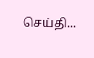செய்தி...